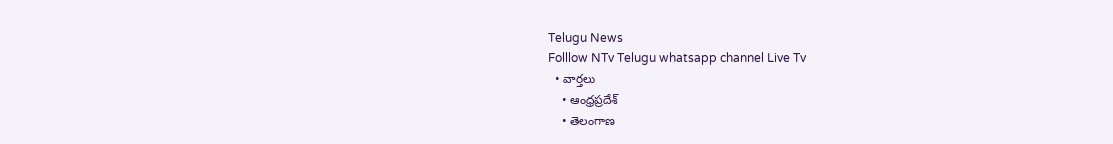Telugu News
Folllow NTv Telugu whatsapp channel Live Tv
  • వార్తలు
    • ఆంధ్రప్రదేశ్
    • తెలంగాణ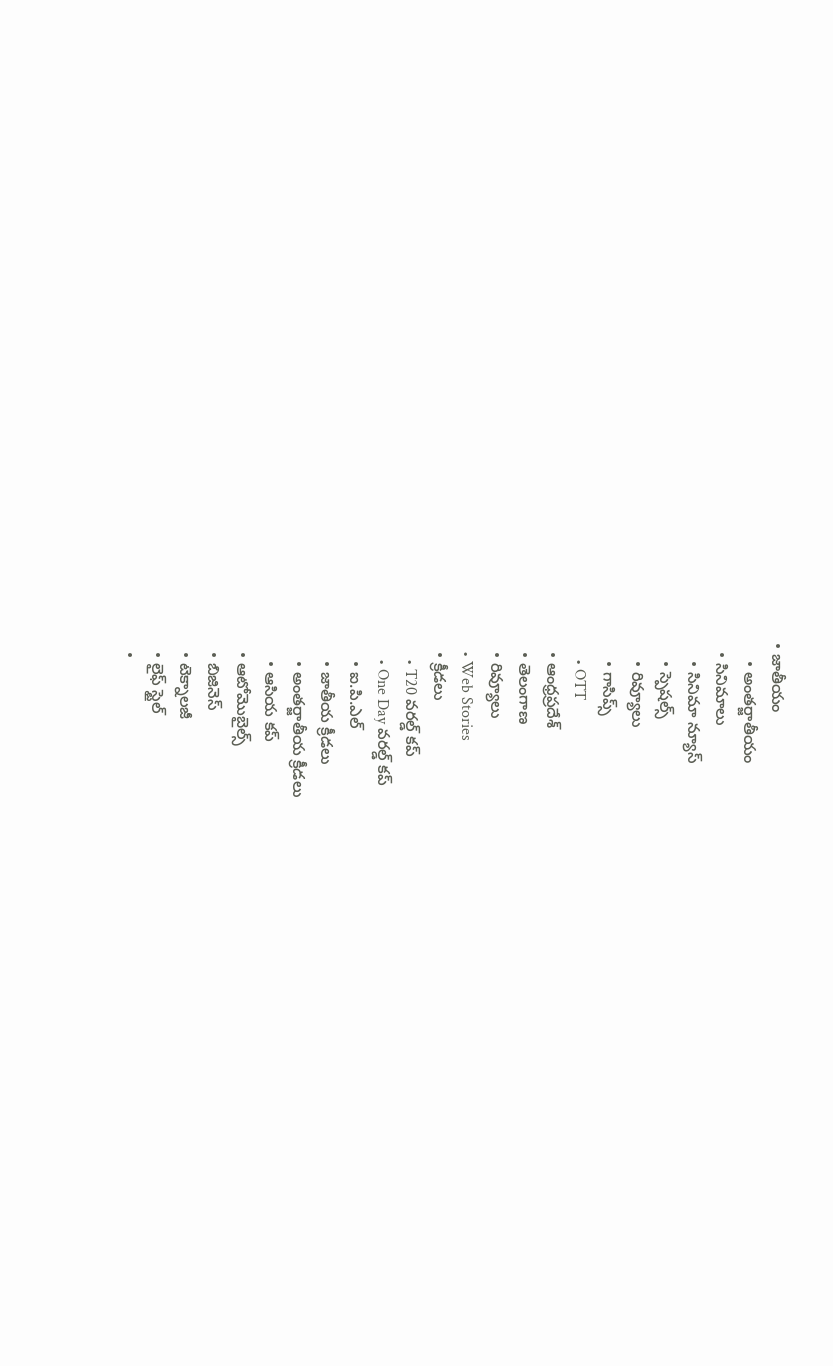• జాతీయం
    • అంతర్జాతీయం
  • సినిమాలు
    • సినిమా న్యూస్
    • స్పెషల్స్
    • రివ్యూలు
    • గాసిప్స్
    • OTT
  • ఆంధ్రప్రదేశ్
  • తెలంగాణ
  • రివ్యూలు
  • Web Stories
  • క్రీడలు
    • T20 వరల్డ్ కప్
    • One Day వరల్డ్ కప్
    • ఐ.పి.ఎల్
    • జాతీయ క్రీడలు
    • అంతర్జాతీయ క్రీడలు
    • ఆసియ కప్
  • ఆటోమొబైల్స్
  • బిజినెస్‌
  • టెక్నాలజీ
  • లైఫ్ స్టైల్
  •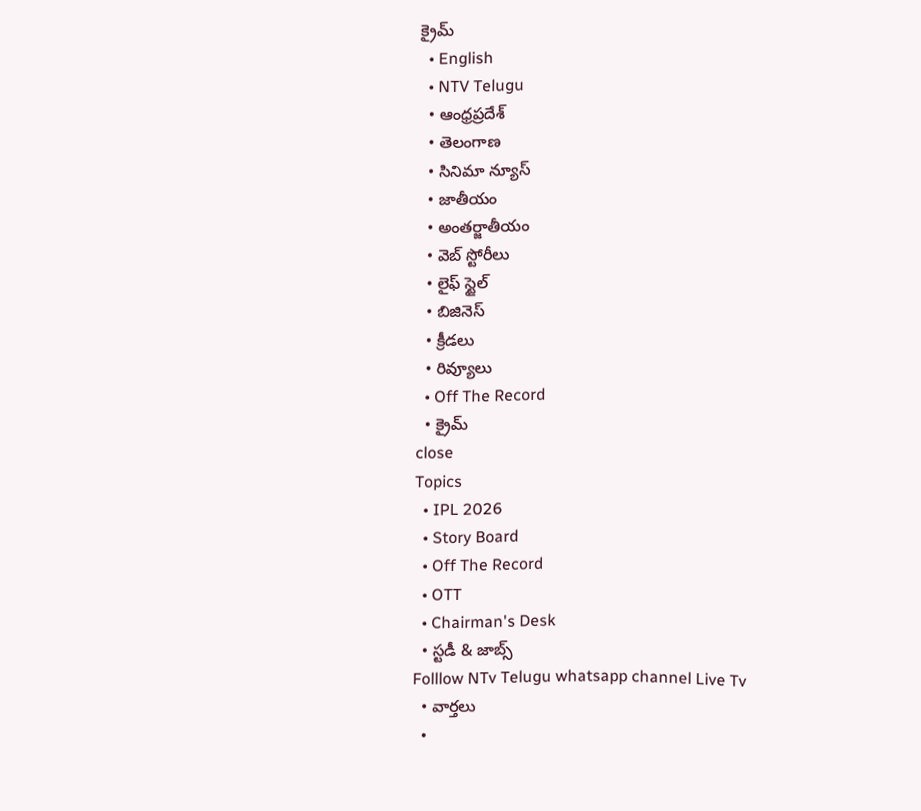క్రైమ్
  • English
  • NTV Telugu
  • ఆంధ్రప్రదేశ్
  • తెలంగాణ
  • సినిమా న్యూస్
  • జాతీయం
  • అంతర్జాతీయం
  • వెబ్ స్టోరీలు
  • లైఫ్ స్టైల్
  • బిజినెస్‌
  • క్రీడలు
  • రివ్యూలు
  • Off The Record
  • క్రైమ్
close
Topics
  • IPL 2026
  • Story Board
  • Off The Record
  • OTT
  • Chairman's Desk
  • స్టడీ & జాబ్స్
Folllow NTv Telugu whatsapp channel Live Tv
  • వార్తలు
  •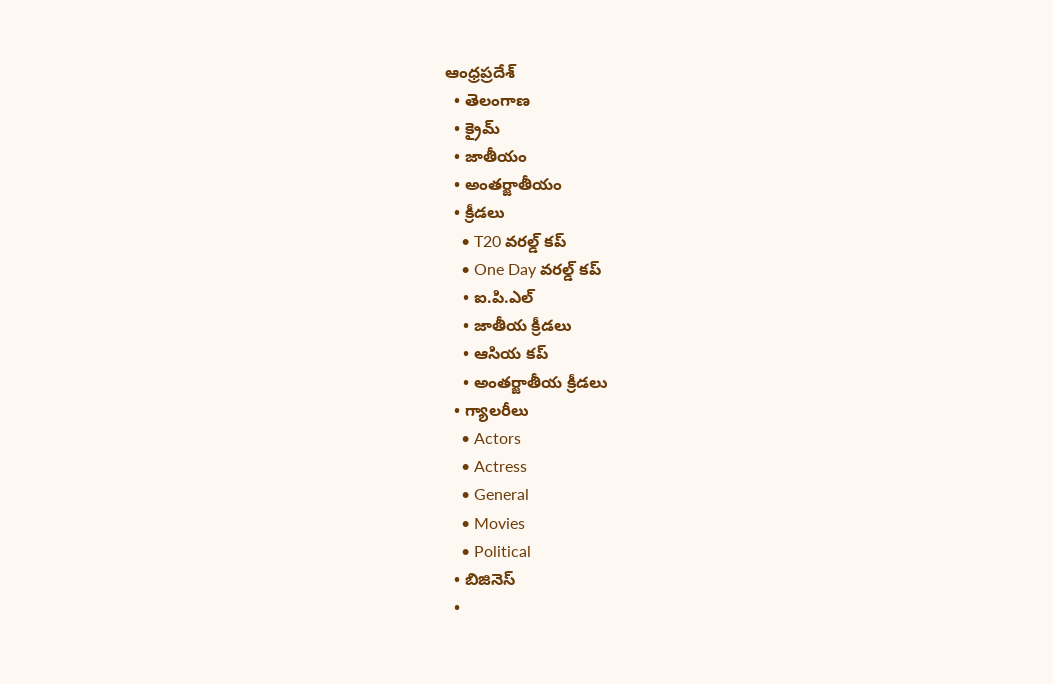ఆంధ్రప్రదేశ్
  • తెలంగాణ
  • క్రైమ్
  • జాతీయం
  • అంతర్జాతీయం
  • క్రీడలు
    • T20 వరల్డ్ కప్
    • One Day వరల్డ్ కప్
    • ఐ.పి.ఎల్
    • జాతీయ క్రీడలు
    • ఆసియ కప్
    • అంతర్జాతీయ క్రీడలు
  • గ్యాలరీలు
    • Actors
    • Actress
    • General
    • Movies
    • Political
  • బిజినెస్‌
  •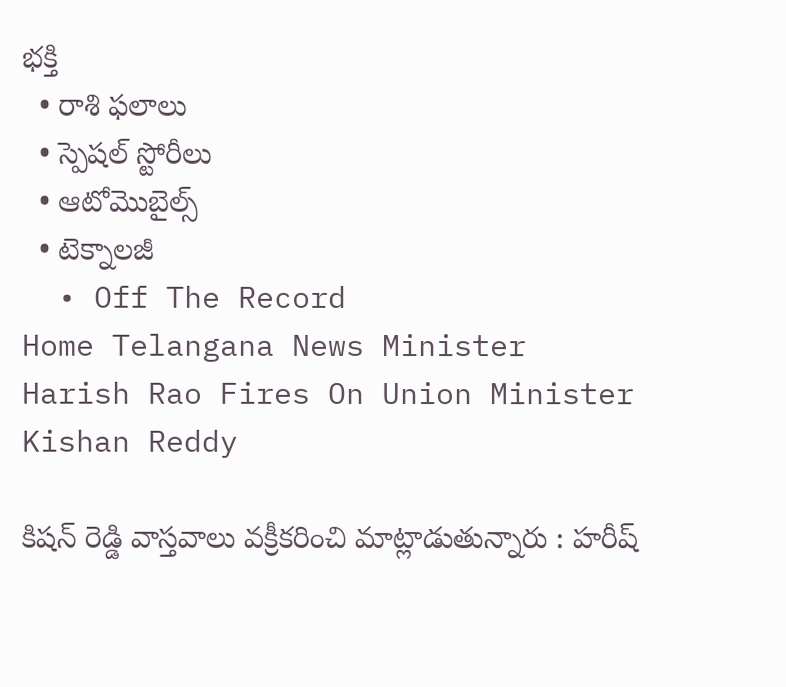భక్తి
  • రాశి ఫలాలు
  • స్పెషల్‌ స్టోరీలు
  • ఆటోమొబైల్స్
  • టెక్నాలజీ
  • Off The Record
Home Telangana News Minister Harish Rao Fires On Union Minister Kishan Reddy

కిష‌న్ రెడ్డి వాస్త‌వాలు వ‌క్రీక‌రించి మాట్లాడుతున్నారు : హరీష్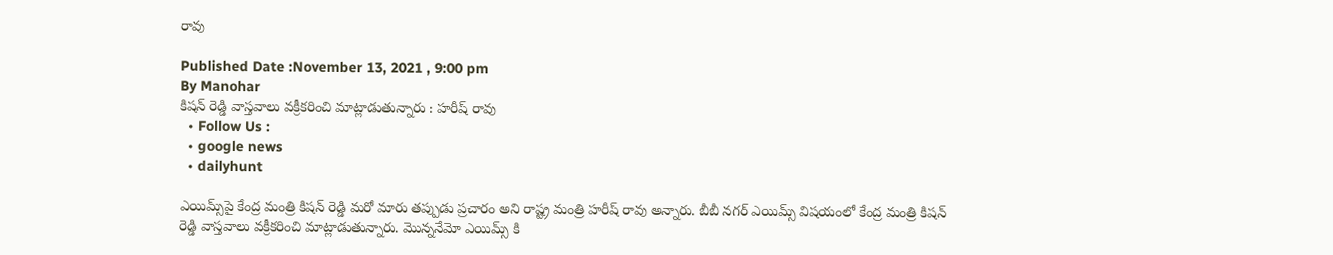రావు

Published Date :November 13, 2021 , 9:00 pm
By Manohar
కిష‌న్ రెడ్డి వాస్త‌వాలు వ‌క్రీక‌రించి మాట్లాడుతున్నారు : హరీష్ రావు
  • Follow Us :
  • google news
  • dailyhunt

ఎయిమ్స్‌పై కేంద్ర మంత్రి కిషన్ రెడ్డి మ‌రో మారు త‌ప్పుడు ప్ర‌చారం అని రాష్ట్ర మంత్రి హరీష్ రావు అన్నారు. బీబీ న‌గ‌ర్ ఎయిమ్స్ విష‌యంలో కేంద్ర మంత్రి కిష‌న్ రెడ్డి వాస్త‌వాలు వ‌క్రీక‌రించి మాట్లాడుతున్నారు. మొన్న‌నేమో ఎయిమ్స్ కి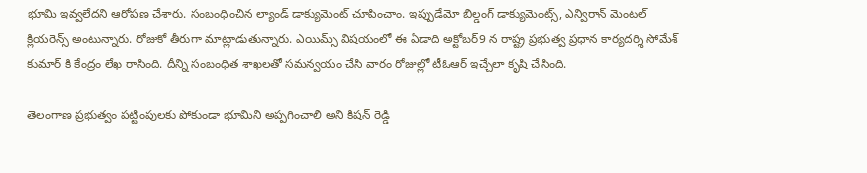భూమి ఇవ్వ‌లేద‌ని ఆరోప‌ణ చేశారు. సంబంధించిన ల్యాండ్ డాక్యుమెంట్ చూపించాం. ఇప్పుడేమో బిల్డంగ్ డాక్యుమెంట్స్‌, ఎన్విరాన్ మెంటల్ క్లియ‌రెన్స్ అంటున్నారు. రోజుకో తీరుగా మాట్లాడుతున్నారు. ఎయిమ్స్ విష‌యంలో ఈ ఏడాది అక్టోబర్9 న రాష్ట్ర ప్రభుత్వ ప్రధాన కార్యదర్శి సోమేశ్ కుమార్ కి కేంద్రం లేఖ రాసింది. దీన్ని సంబంధిత శాఖ‌ల‌తో స‌మ‌న్వ‌యం చేసి వారం రోజుల్లో టీఓఆర్ ఇచ్చేలా కృషి చేసింది.

తెలంగాణ ప్రభుత్వం పట్టింపులకు పోకుండా భూమిని అప్పగించాలి అని కిష‌న్ రెడ్డి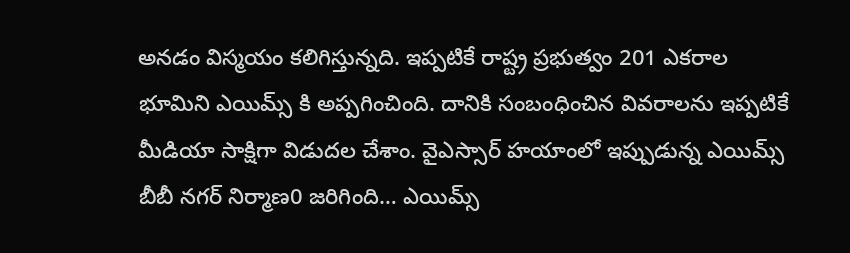అన‌డం విస్మ‌యం క‌లిగిస్తున్న‌ది. ఇప్ప‌టికే రాష్ట్ర ప్ర‌భుత్వం 201 ఎక‌రాల భూమిని ఎయిమ్స్ కి అప్ప‌గించింది. దానికి సంబంధించిన వివ‌రాల‌ను ఇప్ప‌టికే మీడియా సాక్షిగా విడుద‌ల చేశాం. వైఎస్సార్ హయాంలో ఇప్పుడున్న ఎయిమ్స్ బీబీ నగర్ నిర్మాణ0 జరిగింది… ఎయిమ్స్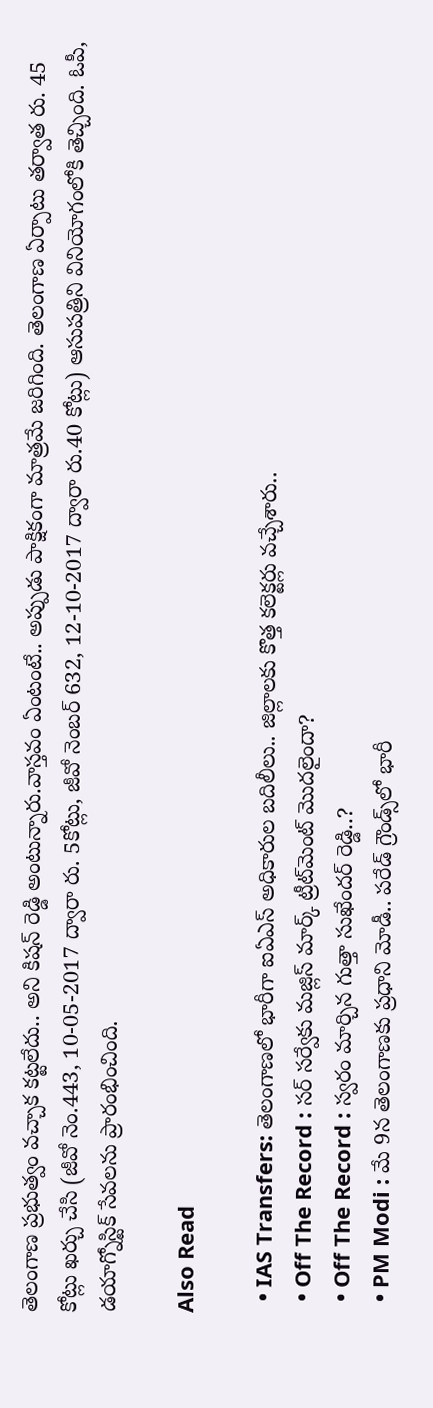తెలంగాణ ప్రభుత్వం వచ్చాక కట్టలేదు.. అని కిష‌న్ రెడ్డి అంటున్నారు.వాస్త‌వం ఏంటంటే.. అప్పుడు పాక్షికంగా మాత్ర‌మే జ‌రిగింది. తెలంగాణ ఏర్పాటు త‌ర్వాత రు. 45 కోట్లు ఖ‌ర్చు చేసి (జీవో నెం.443, 10-05-2017 ద్వారా రు. 5కోట్లు, జీవో నెంబ‌ర్ 632, 12-10-2017 ద్వారా రు.40 కోట్లు) ఆసుప‌త్రిని వినియోగంలోకి తెచ్చింది. ఓపీ, డ‌యాగ్నోస్టిక్ సేవ‌ల‌ను ప్రారంభించింది.

Also Read

  • IAS Transfers: తెలంగాణలో భారీగా ఐఏఎస్‌ అధికారుల బదిలీలు.. జిల్లాలకు కొత్త కలెక్టర్లు వచ్చేశారు..
  • Off The Record : సర్ సర్వేకు మజ్లిస్ మార్క్ ట్రీట్‌మెంట్‌ మొదలైందా?
  • Off The Record : స్వరం మార్చిన గుత్తా సుఖేందర్ రెడ్డి..?
  • PM Modi : మే 9న తెలంగాణకు ప్రధాని మోడీ.. పరేడ్ గ్రౌండ్స్‌లో భారీ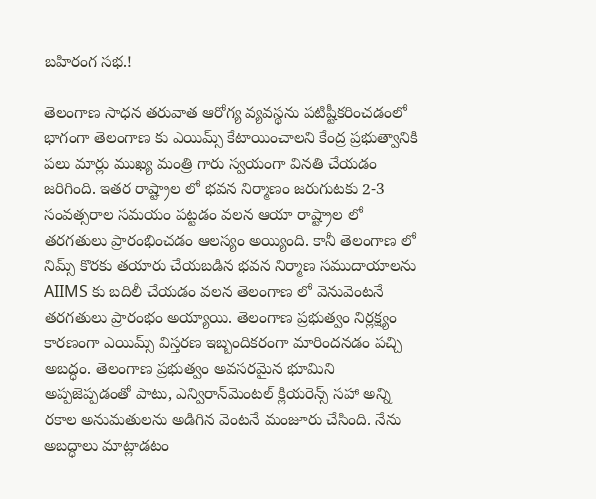బహిరంగ సభ.!

తెలంగాణ సాధన తరువాత ఆరోగ్య వ్యవస్థను పటిష్టీకరించడంలో భాగంగా తెలంగాణ కు ఎయిమ్స్ కేటాయించాలని కేంద్ర ప్రభుత్వానికి పలు మార్లు ముఖ్య మంత్రి గారు స్వయంగా వినతి చేయడం జరిగింది. ఇతర రాష్ట్రాల లో భవన నిర్మాణం జరుగుటకు 2-3 సంవత్సరాల సమయం పట్టడం వలన ఆయా రాష్ట్రాల లో తరగతులు ప్రారంభించడం ఆలస్యం అయ్యింది. కానీ తెలంగాణ లో నిమ్స్ కొరకు తయారు చేయబడిన భవన నిర్మాణ సముదాయాలను AIIMS కు బదిలీ చేయడం వలన తెలంగాణ లో వెనువెంటనే తరగతులు ప్రారంభం అయ్యాయి. తెలంగాణ ప్రభుత్వం నిర్లక్ష్యం కారణంగా ఎయిమ్స్ విస్తరణ ఇబ్బందికరంగా మారిందన‌డం ప‌చ్చి అబ‌ద్ధం. తెలంగాణ ప్ర‌భుత్వం అవ‌స‌ర‌మైన భూమిని అప్ప‌జెప్ప‌డంతో పాటు, ఎన్విరాన్‌మెంటల్ క్లియ‌రెన్స్ స‌హా అన్ని ర‌కాల అనుమ‌తుల‌ను అడిగిన వెంట‌నే మంజూరు చేసింది. నేను అబద్ధాలు మాట్లాడటం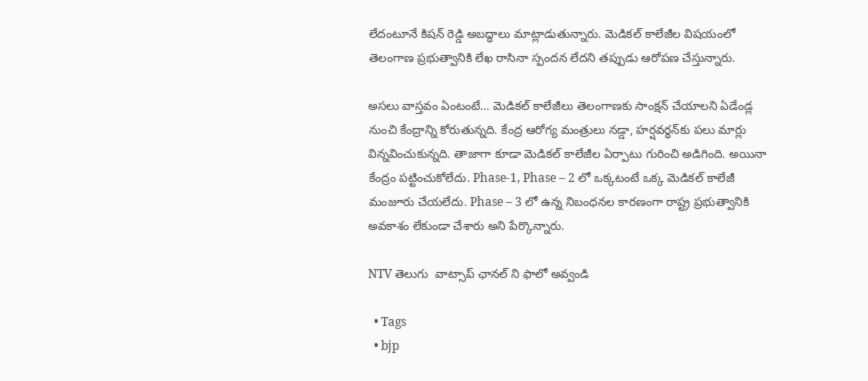లేదంటూనే కిష‌న్ రెడ్డి అబ‌ద్ధాలు మాట్లాడుతున్నారు. మెడిక‌ల్ కాలేజీల విష‌యంలో తెలంగాణ ప్ర‌భుత్వానికి లేఖ రాసినా స్పంద‌న లేద‌ని త‌ప్పుడు ఆరోప‌ణ చేస్తున్నారు.

అసలు వాస్త‌వం ఏంటంటే… మెడిక‌ల్ కాలేజీలు తెలంగాణ‌కు సాంక్ష‌న్ చేయాల‌ని ఏడేండ్ల‌ నుంచి కేంద్రాన్ని కోరుతున్న‌ది. కేంద్ర ఆరోగ్య మంత్రులు న‌డ్డా, హ‌ర్ష‌వ‌ర్ధ‌న్‌కు ప‌లు మార్లు విన్న‌వించుకున్న‌ది. తాజాగా కూడా మెడిక‌ల్ కాలేజీల ఏర్పాటు గురించి అడిగింది. అయినా కేంద్రం ప‌ట్టించుకోలేదు. Phase-1, Phase – 2 లో ఒక్క‌టంటే ఒక్క మెడిక‌ల్ కాలేజీ మంజూరు చేయ‌లేదు. Phase – 3 లో ఉన్న నిబంధ‌న‌ల కార‌ణంగా రాష్ట్ర ప్ర‌భుత్వానికి అవ‌కాశం లేకుండా చేశారు అని పేర్కొన్నారు.

NTV తెలుగు  వాట్సాప్ ఛానల్ ని ఫాలో అవ్వండి

  • Tags
  • bjp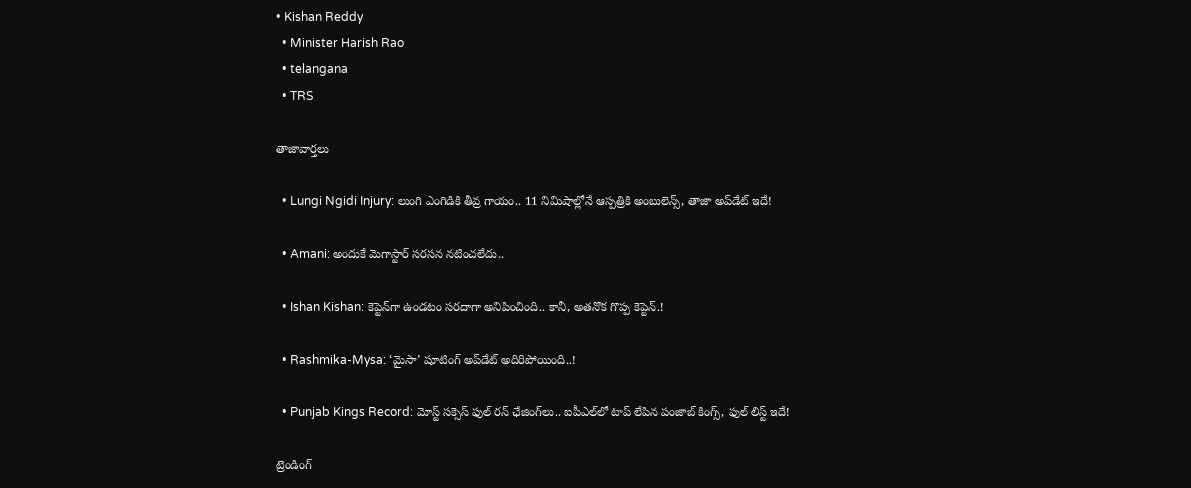• Kishan Reddy
  • Minister Harish Rao
  • telangana
  • TRS

తాజావార్తలు

  • Lungi Ngidi Injury: లుంగి ఎంగిడికి తీవ్ర గాయం.. 11 నిమిషాల్లోనే ఆస్పత్రికి అంబులెన్స్‌, తాజా అప్‌డేట్ ఇదే!

  • Amani: అందుకే మెగాస్టార్ సరసన నటించలేదు..

  • Ishan Kishan: కెప్టెన్‌గా ఉండటం సరదాగా అనిపించింది.. కానీ, అతనొక గొప్ప కెప్టెన్.!

  • Rashmika-Mysa: ‘మైసా’ షూటింగ్ అప్‌డేట్ అదిరిపోయింది..!

  • Punjab Kings Record: మోస్ట్ సక్సెస్ ఫుల్ రన్ ఛేజింగ్‌లు.. ఐపీఎల్‌లో టాప్ లేపిన పంజాబ్ కింగ్స్, ఫుల్ లిస్ట్ ఇదే!

ట్రెండింగ్‌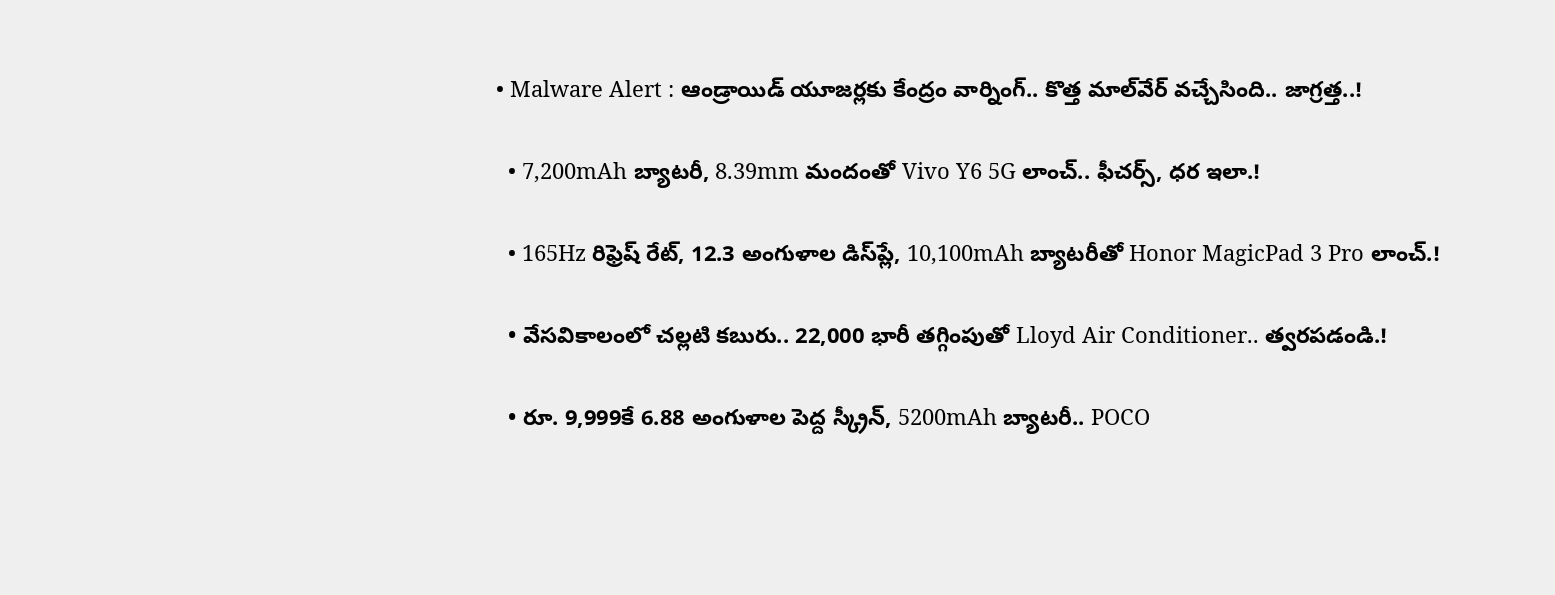• Malware Alert : ఆండ్రాయిడ్ యూజర్లకు కేంద్రం వార్నింగ్.. కొత్త మాల్‌వేర్ వచ్చేసింది.. జాగ్రత్త..!

  • 7,200mAh బ్యాటరీ, 8.39mm మందంతో Vivo Y6 5G లాంచ్.. ఫీచర్స్, ధర ఇలా.!

  • 165Hz రిఫ్రెష్ రేట్‌, 12.3 అంగుళాల డిస్‌ప్లే, 10,100mAh బ్యాటరీతో Honor MagicPad 3 Pro లాంచ్.!

  • వేసవికాలంలో చల్లటి కబురు.. 22,000 భారీ తగ్గింపుతో Lloyd Air Conditioner.. త్వరపడండి.!

  • రూ. 9,999కే 6.88 అంగుళాల పెద్ద స్క్రీన్, 5200mAh బ్యాటరీ.. POCO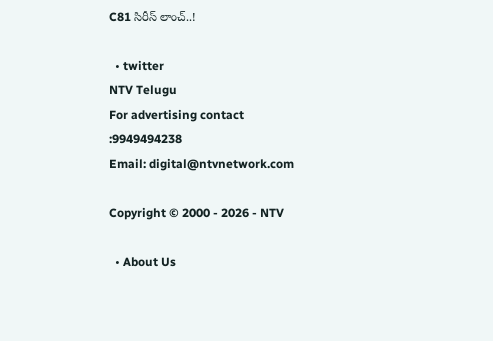C81 సిరీస్ లాంచ్..!

  • twitter
NTV Telugu
For advertising contact :9949494238
Email: digital@ntvnetwork.com

Copyright © 2000 - 2026 - NTV

  • About Us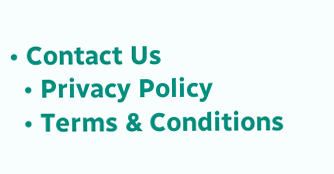• Contact Us
  • Privacy Policy
  • Terms & Conditions